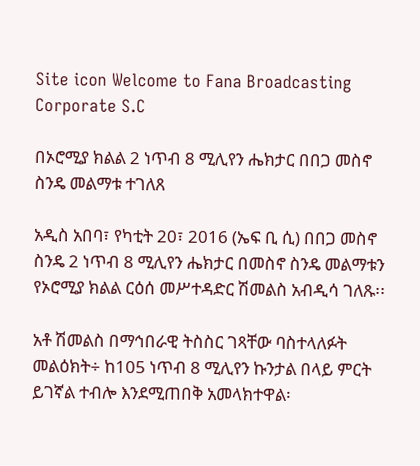Site icon Welcome to Fana Broadcasting Corporate S.C

በኦሮሚያ ክልል 2 ነጥብ 8 ሚሊየን ሔክታር በበጋ መስኖ ስንዴ መልማቱ ተገለጸ

አዲስ አበባ፣ የካቲት 20፣ 2016 (ኤፍ ቢ ሲ) በበጋ መስኖ ስንዴ 2 ነጥብ 8 ሚሊየን ሔክታር በመስኖ ስንዴ መልማቱን የኦሮሚያ ክልል ርዕሰ መሥተዳድር ሽመልስ አብዲሳ ገለጹ፡፡

አቶ ሽመልስ በማኅበራዊ ትስስር ገጻቸው ባስተላለፉት መልዕክት÷ ከ105 ነጥብ 8 ሚሊየን ኩንታል በላይ ምርት ይገኛል ተብሎ እንደሚጠበቅ አመላክተዋል፡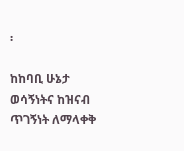፡

ከከባቢ ሁኔታ ወሳኝነትና ከዝናብ ጥገኝነት ለማላቀቅ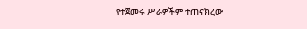የተጀመሩ ሥራዎችም ተጠናክረው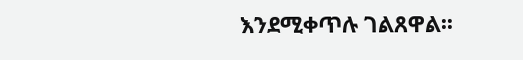እንደሚቀጥሉ ገልጸዋል፡፡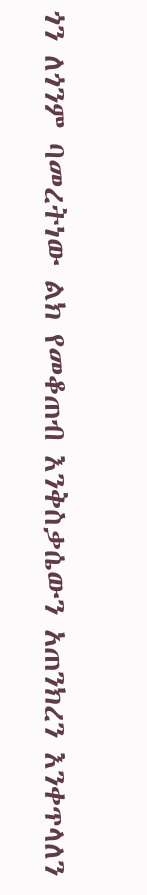ጎን ለጎንም ባመረትነው ልክ የመቆጠብ እንቅስቃሴውን አጠንክረን እንቀጥላለን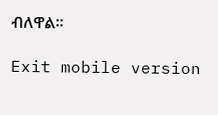ብለዋል።

Exit mobile version